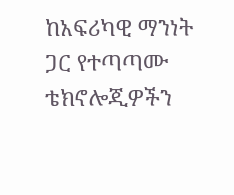ከአፍሪካዊ ማንነት ጋር የተጣጣሙ ቴክኖሎጂዎችን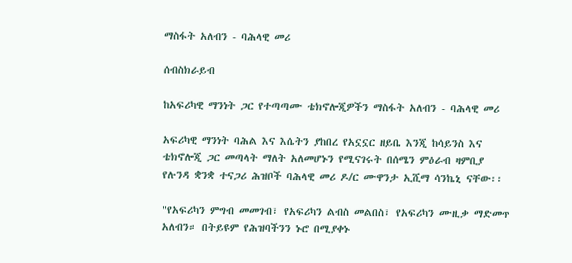ማስፋት አለብን - ባሕላዊ መሪ

ሰብስክራይብ

ከአፍሪካዊ ማንነት ጋር የተጣጣሙ ቴክኖሎጂዎችን ማስፋት አለብን - ባሕላዊ መሪ

አፍሪካዊ ማንነት ባሕል እና እሴትን ያከበረ የአኗኗር ዘይቤ እንጂ ከሳይንስ እና ቴክኖሎጂ ጋር መጣላት ማለት አለመሆኑን የሚናገሩት በሰሜን ምዕራብ ዛምቢያ የሉንዳ ቋንቋ ተናጋሪ ሕዝቦች ባሕላዊ መሪ ዶ/ር ሙዋንታ ኢሺማ ሳንኬኒ ናቸው፡፡

"የአፍሪካን ምግብ መመገብ፣ የአፍሪካን ልብስ መልበስ፣ የአፍሪካን ሙዚቃ ማድመጥ አለብን። በትይዩም የሕዝባችንን ኑሮ በሚያቀኑ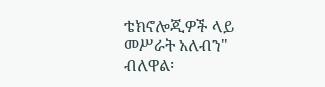ቴክኖሎጂዎች ላይ መሥራት አለብን" ብለዋል፡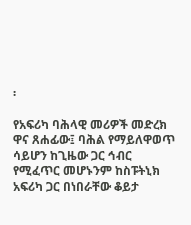፡

የአፍሪካ ባሕላዊ መሪዎች መድረክ ዋና ጸሐፊው፤ ባሕል የማይለዋወጥ ሳይሆን ከጊዜው ጋር ኅብር የሚፈጥር መሆኑንም ከስፑትኒክ አፍሪካ ጋር በነበራቸው ቆይታ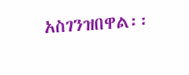አስገንዝበዋል፡፡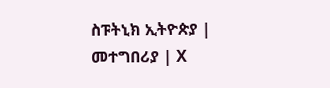ስፑትኒክ ኢትዮጵያ | መተግበሪያ | X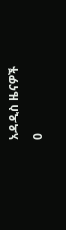አዳዲስ ዜናዎች
0